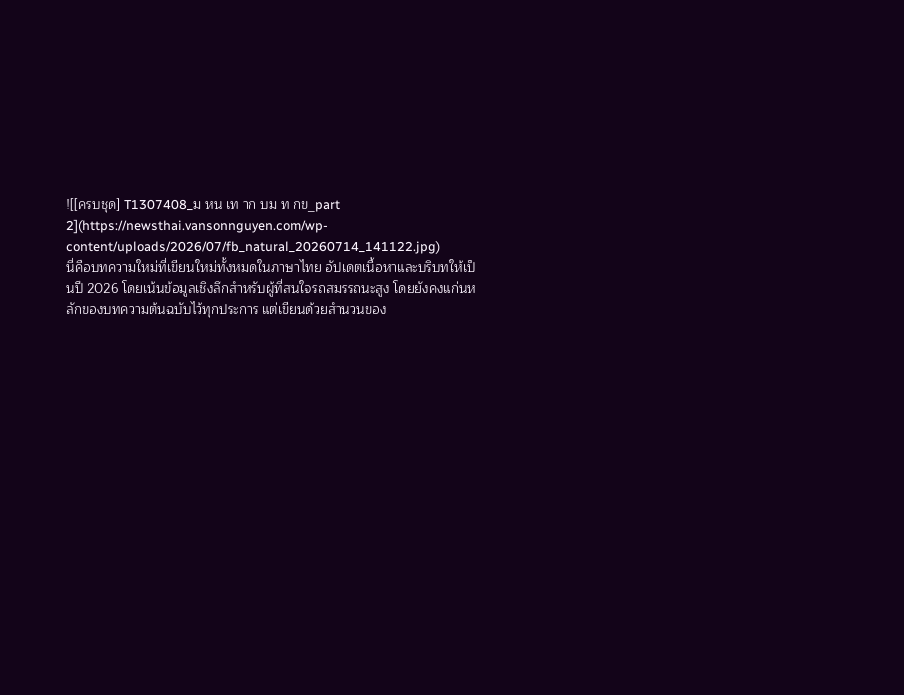![[ครบชุด] T1307408_ม หน เท าก บม ท กข_part 2](https://newsthai.vansonnguyen.com/wp-content/uploads/2026/07/fb_natural_20260714_141122.jpg)
นี่คือบทความใหม่ที่เขียนใหม่ทั้งหมดในภาษาไทย อัปเดตเนื้อหาและบริบทให้เป็นปี 2026 โดยเน้นข้อมูลเชิงลึกสำหรับผู้ที่สนใจรถสมรรถนะสูง โดยยังคงแก่นหลักของบทความต้นฉบับไว้ทุกประการ แต่เขียนด้วยสำนวนของ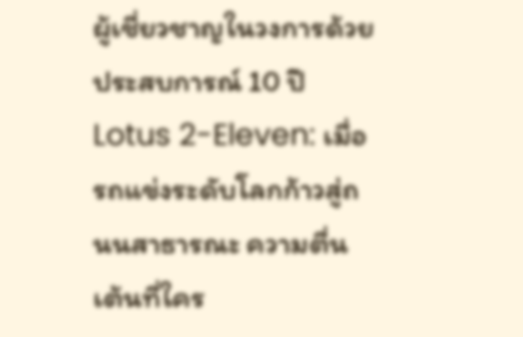ผู้เชี่ยวชาญในวงการด้วยประสบการณ์ 10 ปี
Lotus 2-Eleven: เมื่อรถแข่งระดับโลกก้าวสู่ถนนสาธารณะ ความตื่นเต้นที่ใคร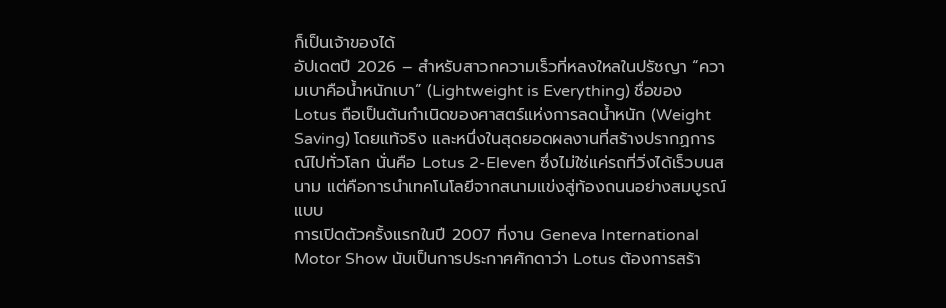ก็เป็นเจ้าของได้
อัปเดตปี 2026 – สำหรับสาวกความเร็วที่หลงใหลในปรัชญา “ความเบาคือน้ำหนักเบา” (Lightweight is Everything) ชื่อของ Lotus ถือเป็นต้นกำเนิดของศาสตร์แห่งการลดน้ำหนัก (Weight Saving) โดยแท้จริง และหนึ่งในสุดยอดผลงานที่สร้างปรากฏการณ์ไปทั่วโลก นั่นคือ Lotus 2-Eleven ซึ่งไม่ใช่แค่รถที่วิ่งได้เร็วบนสนาม แต่คือการนำเทคโนโลยีจากสนามแข่งสู่ท้องถนนอย่างสมบูรณ์แบบ
การเปิดตัวครั้งแรกในปี 2007 ที่งาน Geneva International Motor Show นับเป็นการประกาศศักดาว่า Lotus ต้องการสร้า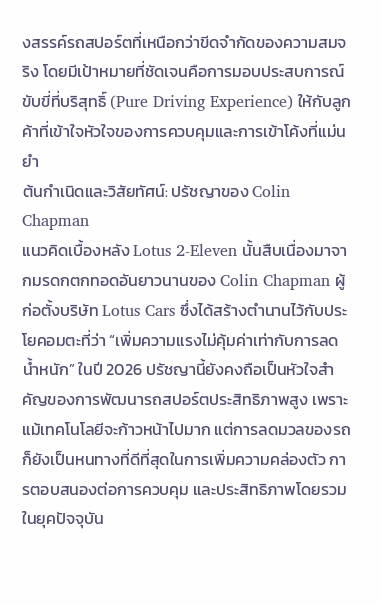งสรรค์รถสปอร์ตที่เหนือกว่าขีดจำกัดของความสมจริง โดยมีเป้าหมายที่ชัดเจนคือการมอบประสบการณ์ขับขี่ที่บริสุทธิ์ (Pure Driving Experience) ให้กับลูกค้าที่เข้าใจหัวใจของการควบคุมและการเข้าโค้งที่แม่นยำ
ต้นกำเนิดและวิสัยทัศน์: ปรัชญาของ Colin Chapman
แนวคิดเบื้องหลัง Lotus 2-Eleven นั้นสืบเนื่องมาจากมรดกตกทอดอันยาวนานของ Colin Chapman ผู้ก่อตั้งบริษัท Lotus Cars ซึ่งได้สร้างตำนานไว้กับประโยคอมตะที่ว่า “เพิ่มความแรงไม่คุ้มค่าเท่ากับการลดน้ำหนัก” ในปี 2026 ปรัชญานี้ยังคงถือเป็นหัวใจสำคัญของการพัฒนารถสปอร์ตประสิทธิภาพสูง เพราะแม้เทคโนโลยีจะก้าวหน้าไปมาก แต่การลดมวลของรถก็ยังเป็นหนทางที่ดีที่สุดในการเพิ่มความคล่องตัว การตอบสนองต่อการควบคุม และประสิทธิภาพโดยรวม
ในยุคปัจจุบัน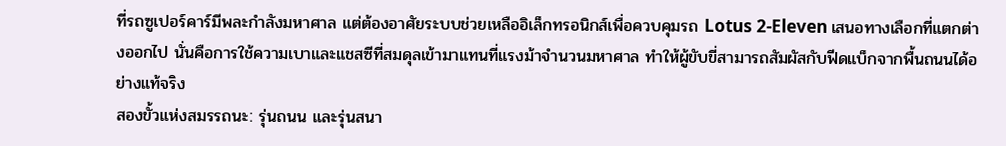ที่รถซูเปอร์คาร์มีพละกำลังมหาศาล แต่ต้องอาศัยระบบช่วยเหลืออิเล็กทรอนิกส์เพื่อควบคุมรถ Lotus 2-Eleven เสนอทางเลือกที่แตกต่างออกไป นั่นคือการใช้ความเบาและแชสซีที่สมดุลเข้ามาแทนที่แรงม้าจำนวนมหาศาล ทำให้ผู้ขับขี่สามารถสัมผัสกับฟีดแบ็กจากพื้นถนนได้อย่างแท้จริง
สองขั้วแห่งสมรรถนะ: รุ่นถนน และรุ่นสนา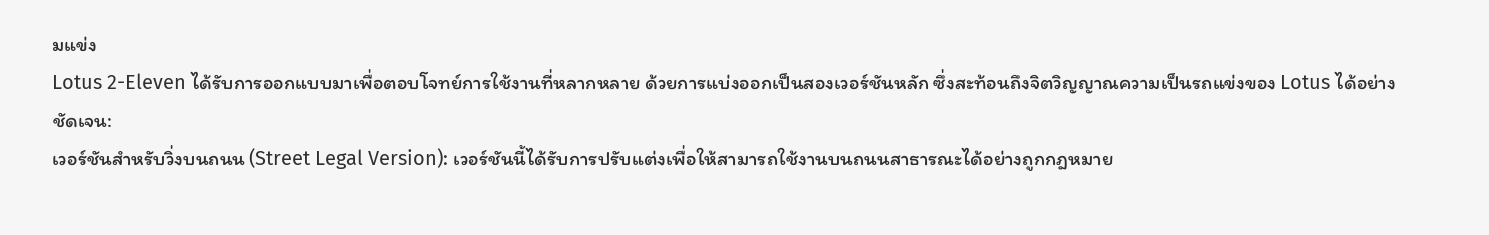มแข่ง
Lotus 2-Eleven ได้รับการออกแบบมาเพื่อตอบโจทย์การใช้งานที่หลากหลาย ด้วยการแบ่งออกเป็นสองเวอร์ชันหลัก ซึ่งสะท้อนถึงจิตวิญญาณความเป็นรถแข่งของ Lotus ได้อย่างชัดเจน:
เวอร์ชันสำหรับวิ่งบนถนน (Street Legal Version): เวอร์ชันนี้ได้รับการปรับแต่งเพื่อให้สามารถใช้งานบนถนนสาธารณะได้อย่างถูกกฎหมาย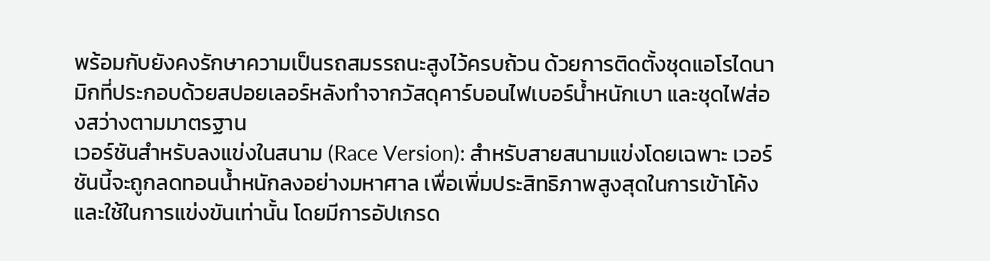พร้อมกับยังคงรักษาความเป็นรถสมรรถนะสูงไว้ครบถ้วน ด้วยการติดตั้งชุดแอโรไดนามิกที่ประกอบด้วยสปอยเลอร์หลังทำจากวัสดุคาร์บอนไฟเบอร์น้ำหนักเบา และชุดไฟส่องสว่างตามมาตรฐาน
เวอร์ชันสำหรับลงแข่งในสนาม (Race Version): สำหรับสายสนามแข่งโดยเฉพาะ เวอร์ชันนี้จะถูกลดทอนน้ำหนักลงอย่างมหาศาล เพื่อเพิ่มประสิทธิภาพสูงสุดในการเข้าโค้ง และใช้ในการแข่งขันเท่านั้น โดยมีการอัปเกรด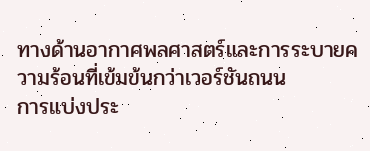ทางด้านอากาศพลศาสตร์และการระบายความร้อนที่เข้มข้นกว่าเวอร์ชันถนน
การแบ่งประ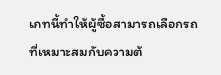เภทนี้ทำให้ผู้ซื้อสามารถเลือกรถที่เหมาะสมกับความต้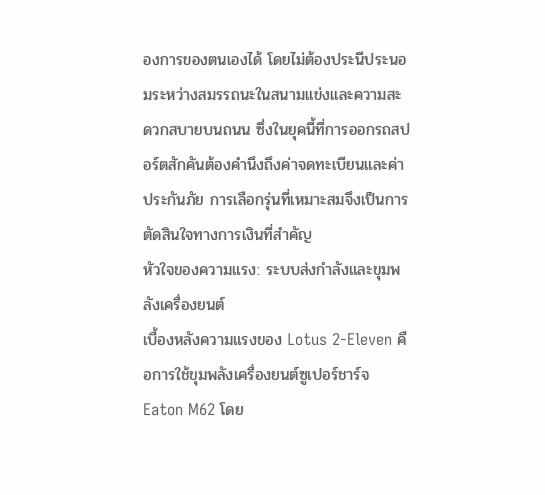องการของตนเองได้ โดยไม่ต้องประนีประนอมระหว่างสมรรถนะในสนามแข่งและความสะดวกสบายบนถนน ซึ่งในยุคนี้ที่การออกรถสปอร์ตสักคันต้องคำนึงถึงค่าจดทะเบียนและค่าประกันภัย การเลือกรุ่นที่เหมาะสมจึงเป็นการตัดสินใจทางการเงินที่สำคัญ
หัวใจของความแรง: ระบบส่งกำลังและขุมพลังเครื่องยนต์
เบื้องหลังความแรงของ Lotus 2-Eleven คือการใช้ขุมพลังเครื่องยนต์ซูเปอร์ชาร์จ Eaton M62 โดย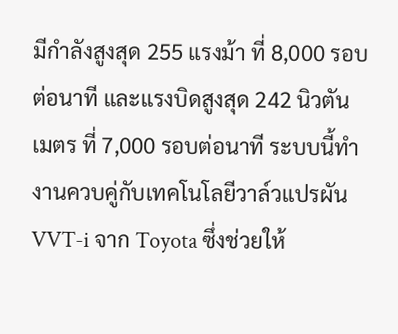มีกำลังสูงสุด 255 แรงม้า ที่ 8,000 รอบต่อนาที และแรงบิดสูงสุด 242 นิวตันเมตร ที่ 7,000 รอบต่อนาที ระบบนี้ทำงานควบคู่กับเทคโนโลยีวาล์วแปรผัน VVT-i จาก Toyota ซึ่งช่วยให้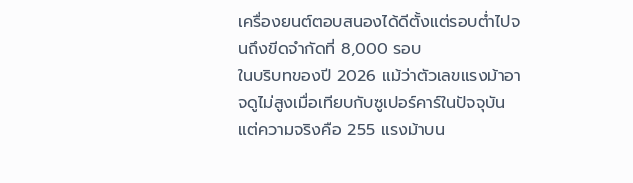เครื่องยนต์ตอบสนองได้ดีตั้งแต่รอบต่ำไปจนถึงขีดจำกัดที่ 8,000 รอบ
ในบริบทของปี 2026 แม้ว่าตัวเลขแรงม้าอาจดูไม่สูงเมื่อเทียบกับซูเปอร์คาร์ในปัจจุบัน แต่ความจริงคือ 255 แรงม้าบน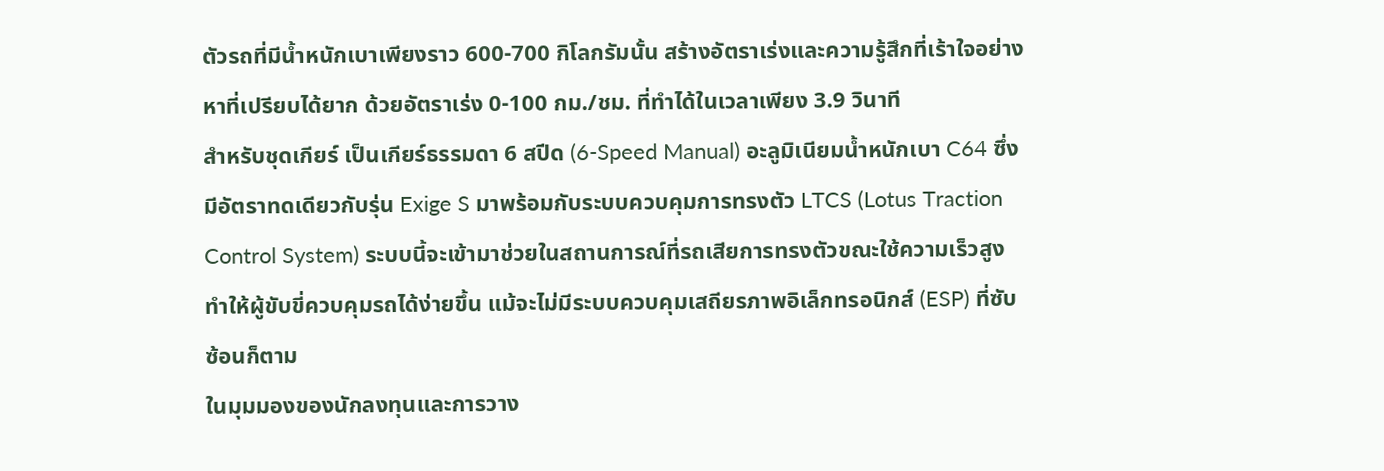ตัวรถที่มีน้ำหนักเบาเพียงราว 600-700 กิโลกรัมนั้น สร้างอัตราเร่งและความรู้สึกที่เร้าใจอย่างหาที่เปรียบได้ยาก ด้วยอัตราเร่ง 0-100 กม./ชม. ที่ทำได้ในเวลาเพียง 3.9 วินาที
สำหรับชุดเกียร์ เป็นเกียร์ธรรมดา 6 สปีด (6-Speed Manual) อะลูมิเนียมน้ำหนักเบา C64 ซึ่งมีอัตราทดเดียวกับรุ่น Exige S มาพร้อมกับระบบควบคุมการทรงตัว LTCS (Lotus Traction Control System) ระบบนี้จะเข้ามาช่วยในสถานการณ์ที่รถเสียการทรงตัวขณะใช้ความเร็วสูง ทำให้ผู้ขับขี่ควบคุมรถได้ง่ายขึ้น แม้จะไม่มีระบบควบคุมเสถียรภาพอิเล็กทรอนิกส์ (ESP) ที่ซับซ้อนก็ตาม
ในมุมมองของนักลงทุนและการวาง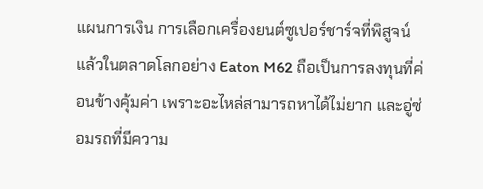แผนการเงิน การเลือกเครื่องยนต์ซูเปอร์ชาร์จที่พิสูจน์แล้วในตลาดโลกอย่าง Eaton M62 ถือเป็นการลงทุนที่ค่อนข้างคุ้มค่า เพราะอะไหล่สามารถหาได้ไม่ยาก และอู่ซ่อมรถที่มีความ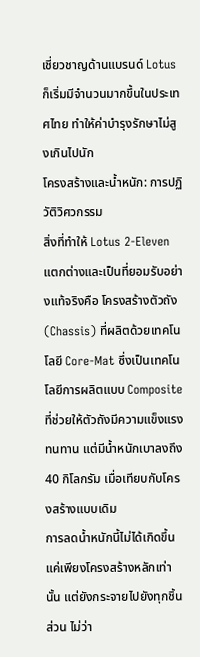เชี่ยวชาญด้านแบรนด์ Lotus ก็เริ่มมีจำนวนมากขึ้นในประเทศไทย ทำให้ค่าบำรุงรักษาไม่สูงเกินไปนัก
โครงสร้างและน้ำหนัก: การปฏิวัติวิศวกรรม
สิ่งที่ทำให้ Lotus 2-Eleven แตกต่างและเป็นที่ยอมรับอย่างแท้จริงคือ โครงสร้างตัวถัง (Chassis) ที่ผลิตด้วยเทคโนโลยี Core-Mat ซึ่งเป็นเทคโนโลยีการผลิตแบบ Composite ที่ช่วยให้ตัวถังมีความแข็งแรงทนทาน แต่มีน้ำหนักเบาลงถึง 40 กิโลกรัม เมื่อเทียบกับโครงสร้างแบบเดิม
การลดน้ำหนักนี้ไม่ได้เกิดขึ้นแค่เพียงโครงสร้างหลักเท่านั้น แต่ยังกระจายไปยังทุกชิ้นส่วน ไม่ว่า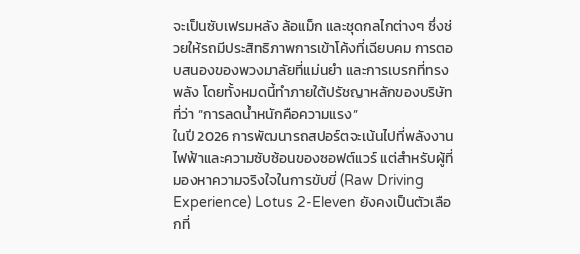จะเป็นซับเฟรมหลัง ล้อแม็ก และชุดกลไกต่างๆ ซึ่งช่วยให้รถมีประสิทธิภาพการเข้าโค้งที่เฉียบคม การตอบสนองของพวงมาลัยที่แม่นยำ และการเบรกที่ทรงพลัง โดยทั้งหมดนี้ทำภายใต้ปรัชญาหลักของบริษัทที่ว่า “การลดน้ำหนักคือความแรง”
ในปี 2026 การพัฒนารถสปอร์ตจะเน้นไปที่พลังงานไฟฟ้าและความซับซ้อนของซอฟต์แวร์ แต่สำหรับผู้ที่มองหาความจริงใจในการขับขี่ (Raw Driving Experience) Lotus 2-Eleven ยังคงเป็นตัวเลือกที่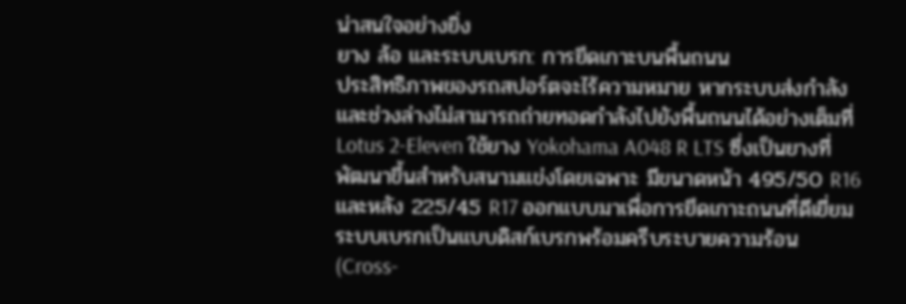น่าสนใจอย่างยิ่ง
ยาง ล้อ และระบบเบรก: การยึดเกาะบนพื้นถนน
ประสิทธิภาพของรถสปอร์ตจะไร้ความหมาย หากระบบส่งกำลังและช่วงล่างไม่สามารถถ่ายทอดกำลังไปยังพื้นถนนได้อย่างเต็มที่ Lotus 2-Eleven ใช้ยาง Yokohama A048 R LTS ซึ่งเป็นยางที่พัฒนาขึ้นสำหรับสนามแข่งโดยเฉพาะ มีขนาดหน้า 495/50 R16 และหลัง 225/45 R17 ออกแบบมาเพื่อการยึดเกาะถนนที่ดีเยี่ยม
ระบบเบรกเป็นแบบดิสก์เบรกพร้อมครีบระบายความร้อน (Cross-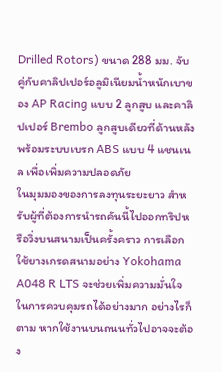Drilled Rotors) ขนาด 288 มม. จับคู่กับคาลิปเปอร์อลูมิเนียมน้ำหนักเบาของ AP Racing แบบ 2 ลูกสูบ และคาลิปเปอร์ Brembo ลูกสูบเดียวที่ด้านหลัง พร้อมระบบเบรก ABS แบบ 4 แชนเนล เพื่อเพิ่มความปลอดภัย
ในมุมมองของการลงทุนระยะยาว สำหรับผู้ที่ต้องการนำรถคันนี้ไปออกทริปหรือวิ่งบนสนามเป็นครั้งคราว การเลือกใช้ยางเกรดสนามอย่าง Yokohama A048 R LTS จะช่วยเพิ่มความมั่นใจในการควบคุมรถได้อย่างมาก อย่างไรก็ตาม หากใช้งานบนถนนทั่วไปอาจจะต้อง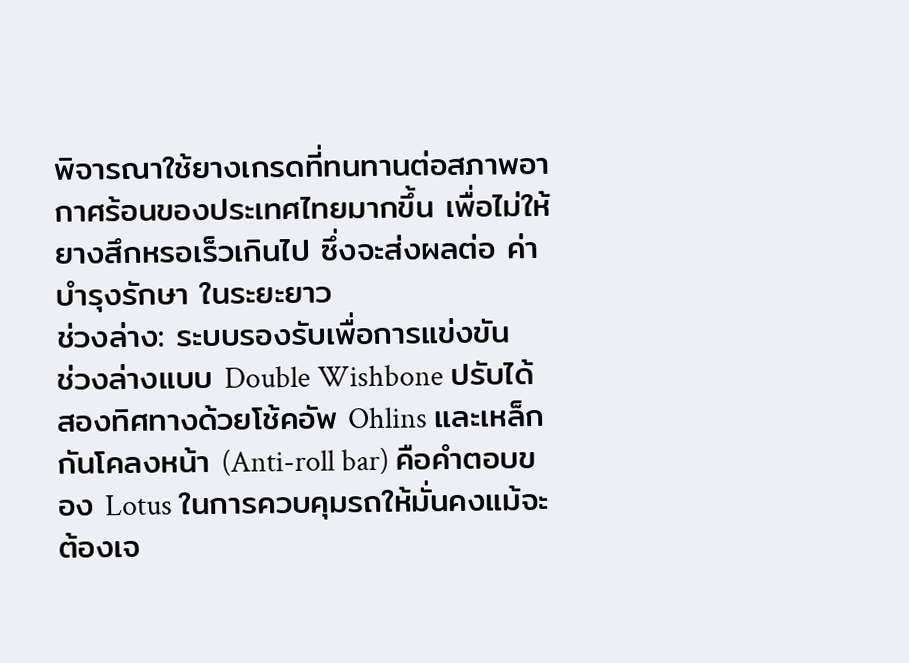พิจารณาใช้ยางเกรดที่ทนทานต่อสภาพอากาศร้อนของประเทศไทยมากขึ้น เพื่อไม่ให้ยางสึกหรอเร็วเกินไป ซึ่งจะส่งผลต่อ ค่าบำรุงรักษา ในระยะยาว
ช่วงล่าง: ระบบรองรับเพื่อการแข่งขัน
ช่วงล่างแบบ Double Wishbone ปรับได้สองทิศทางด้วยโช้คอัพ Ohlins และเหล็กกันโคลงหน้า (Anti-roll bar) คือคำตอบของ Lotus ในการควบคุมรถให้มั่นคงแม้จะต้องเจ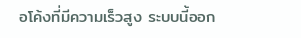อโค้งที่มีความเร็วสูง ระบบนี้ออก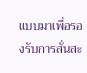แบบมาเพื่อรองรับการสั่นสะ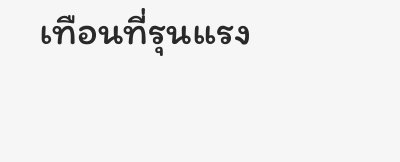เทือนที่รุนแรง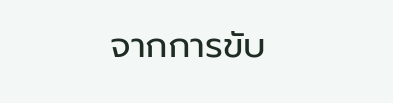จากการขับ